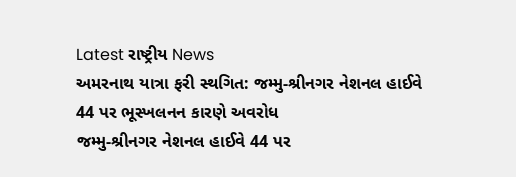Latest રાષ્ટ્રીય News
અમરનાથ યાત્રા ફરી સ્થગિત: જમ્મુ-શ્રીનગર નેશનલ હાઈવે 44 પર ભૂસ્ખલનન કારણે અવરોધ
જમ્મુ-શ્રીનગર નેશનલ હાઈવે 44 પર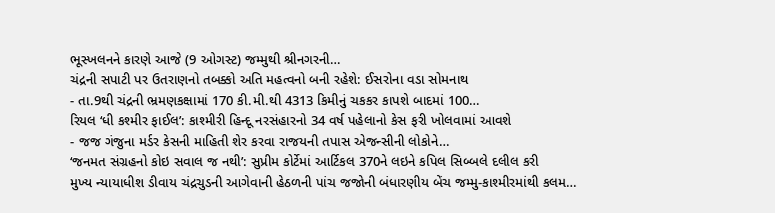ભૂસ્ખલનને કારણે આજે (9 ઓગસ્ટ) જમ્મુથી શ્રીનગરની…
ચંદ્રની સપાટી પર ઉતરાણનો તબક્કો અતિ મહત્વનો બની રહેશે: ઈસરોના વડા સોમનાથ
- તા.9થી ચંદ્રની ભ્રમણકક્ષામાં 170 કી.મી.થી 4313 કિમીનું ચકકર કાપશે બાદમાં 100…
રિયલ ‘ધી કશ્મીર ફાઈલ’: કાશ્મીરી હિન્દૂ નરસંહારનો 34 વર્ષ પહેલાનો કેસ ફરી ખોલવામાં આવશે
- જજ ગંજુના મર્ડર કેસની માહિતી શેર કરવા રાજયની તપાસ એજન્સીની લોકોને…
‘જનમત સંગ્રહનો કોઇ સવાલ જ નથી’: સુપ્રીમ કોર્ટેમાં આર્ટિકલ 370ને લઇને કપિલ સિબ્બલે દલીલ કરી
મુખ્ય ન્યાયાધીશ ડીવાય ચંદ્રચુડની આગેવાની હેઠળની પાંચ જજોની બંધારણીય બેંચ જમ્મુ-કાશ્મીરમાંથી કલમ…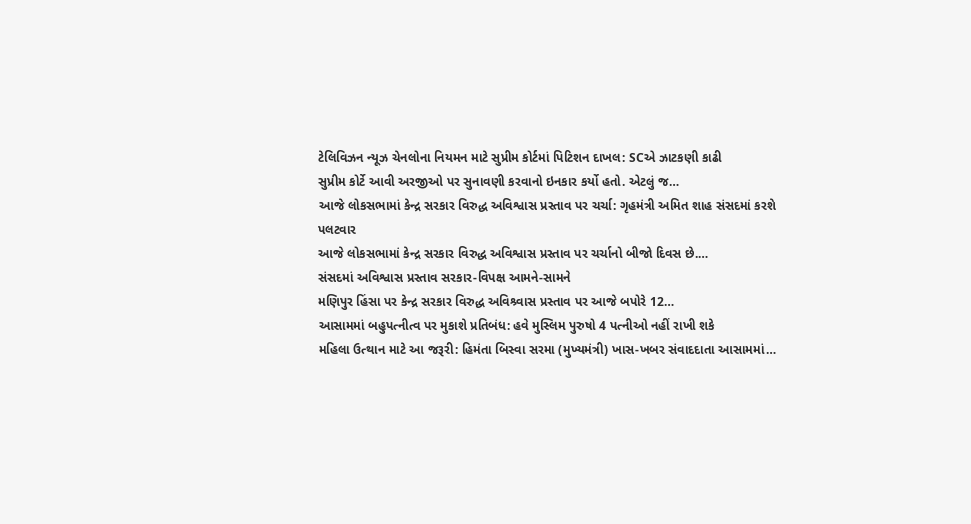ટેલિવિઝન ન્યૂઝ ચેનલોના નિયમન માટે સુપ્રીમ કોર્ટમાં પિટિશન દાખલ: SCએ ઝાટકણી કાઢી
સુપ્રીમ કોર્ટે આવી અરજીઓ પર સુનાવણી કરવાનો ઇનકાર કર્યો હતો. એટલું જ…
આજે લોકસભામાં કેન્દ્ર સરકાર વિરુદ્ધ અવિશ્વાસ પ્રસ્તાવ પર ચર્ચા: ગૃહમંત્રી અમિત શાહ સંસદમાં કરશે પલટવાર
આજે લોકસભામાં કેન્દ્ર સરકાર વિરુદ્ધ અવિશ્વાસ પ્રસ્તાવ પર ચર્ચાનો બીજો દિવસ છે.…
સંસદમાં અવિશ્વાસ પ્રસ્તાવ સરકાર-વિપક્ષ આમને-સામને
મણિપુર હિંસા પર કેન્દ્ર સરકાર વિરુદ્ધ અવિશ્ર્વાસ પ્રસ્તાવ પર આજે બપોરે 12…
આસામમાં બહુપત્નીત્વ પર મુકાશે પ્રતિબંધ: હવે મુસ્લિમ પુરુષો 4 પત્નીઓ નહીં રાખી શકે
મહિલા ઉત્થાન માટે આ જરૂરી: હિમંતા બિસ્વા સરમા (મુખ્યમંત્રી) ખાસ-ખબર સંવાદદાતા આસામમાં…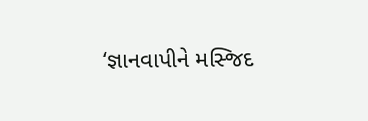‘જ્ઞાનવાપીને મસ્જિદ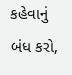કહેવાનું બંધ કરો,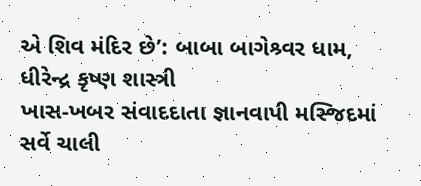એ શિવ મંદિર છે’: બાબા બાગેશ્ર્વર ધામ, ધીરેન્દ્ર કૃષ્ણ શાસ્ત્રી
ખાસ-ખબર સંવાદદાતા જ્ઞાનવાપી મસ્જિદમાં સર્વે ચાલી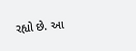રહ્યો છે. આ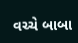વચ્ચે બાબા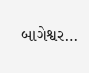બાગેશ્વર…